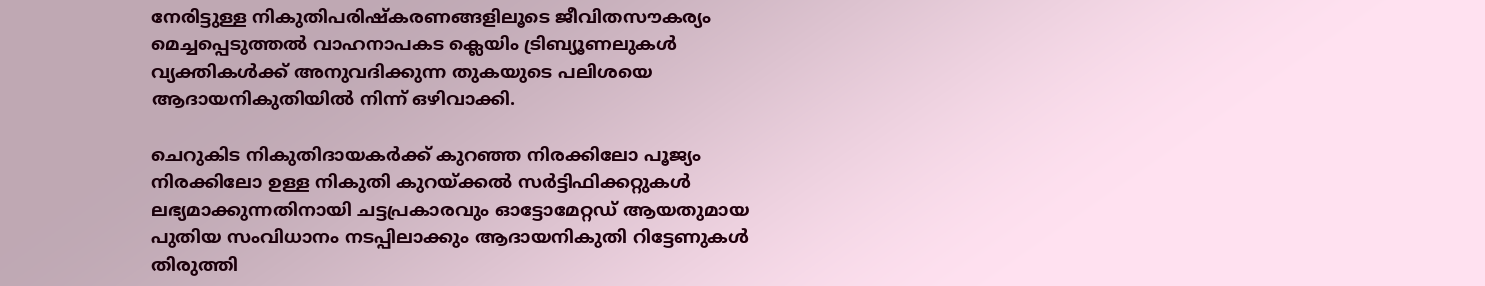നേരിട്ടുള്ള നികുതിപരിഷ്കരണങ്ങളിലൂടെ ജീവിതസൗകര്യം മെച്ചപ്പെടുത്തൽ വാഹനാപകട ക്ലെയിം ട്രിബ്യൂണലുകൾ വ്യക്തികൾക്ക് അനുവദിക്കുന്ന തുകയുടെ പലിശയെ ആദായനികുതിയിൽ നിന്ന് ഒഴിവാക്കി.

ചെറുകിട നികുതിദായകർക്ക് കുറഞ്ഞ നിരക്കിലോ പൂജ്യം നിരക്കിലോ ഉള്ള നികുതി കുറയ്ക്കൽ സർട്ടിഫിക്കറ്റുകൾ ലഭ്യമാക്കുന്നതിനായി ചട്ടപ്രകാരവും ഓട്ടോമേറ്റഡ് ആയതുമായ പുതിയ സംവിധാനം നടപ്പിലാക്കും ആദായനികുതി റിട്ടേണുകൾ തിരുത്തി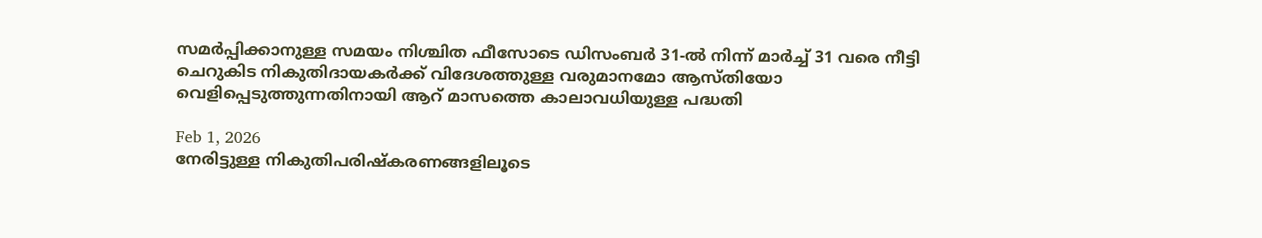സമർപ്പിക്കാനുള്ള സമയം നിശ്ചിത ഫീസോടെ ഡിസംബർ 31-ൽ നിന്ന് മാർച്ച് 31 വരെ നീട്ടി ചെറുകിട നികുതിദായകർക്ക് വിദേശത്തുള്ള വരുമാനമോ ആസ്തിയോ വെളിപ്പെടുത്തുന്നതിനായി ആറ് മാസത്തെ കാലാവധിയുള്ള പദ്ധതി

Feb 1, 2026
നേരിട്ടുള്ള നികുതിപരിഷ്കരണങ്ങളിലൂടെ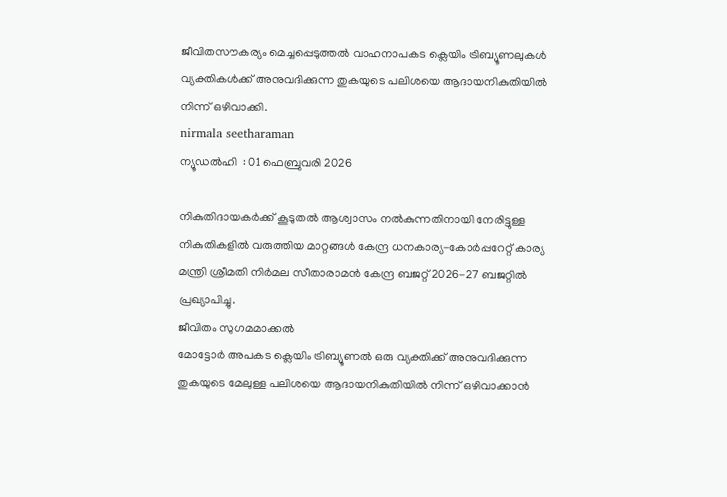ജീവിതസൗകര്യം മെച്ചപ്പെടുത്തൽ വാഹനാപകട ക്ലെയിം ട്രിബ്യൂണലുകൾ വ്യക്തികൾക്ക് അനുവദിക്കുന്ന തുകയുടെ പലിശയെ ആദായനികുതിയിൽ നിന്ന് ഒഴിവാക്കി.
nirmala seetharaman
ന്യൂഡൽഹി  : 01 ഫെബ്രുവരി 2026

നികുതിദായകർക്ക് കൂടുതൽ ആശ്വാസം നൽകുന്നതിനായി നേരിട്ടുള്ള നികുതികളിൽ വരുത്തിയ മാറ്റങ്ങൾ കേന്ദ്ര ധനകാര്യ-കോർപ്പറേറ്റ് കാര്യ മന്ത്രി ശ്രീമതി നിർമല സീതാരാമൻ കേന്ദ്ര ബജറ്റ് 2026-27 ബജറ്റിൽ പ്രഖ്യാപിച്ചു.
ജീവിതം സുഗമമാക്കൽ
മോട്ടോർ അപകട ക്ലെയിം ട്രിബ്യൂണൽ ഒരു വ്യക്തിക്ക് അനുവദിക്കുന്ന തുകയുടെ മേലുള്ള പലിശയെ ആദായനികുതിയിൽ നിന്ന് ഒഴിവാക്കാൻ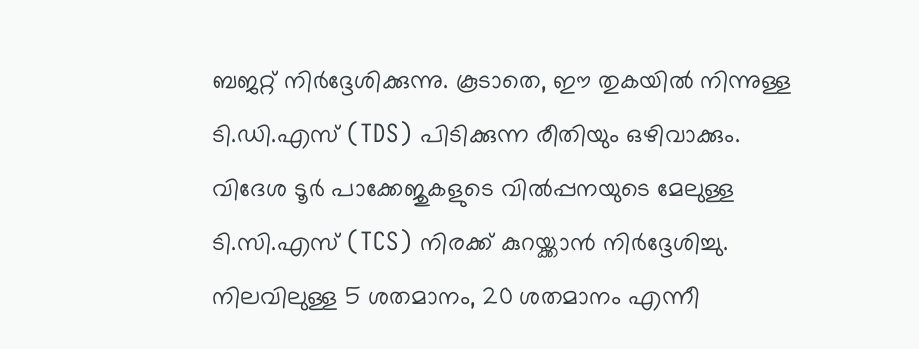ബജറ്റ് നിർദ്ദേശിക്കുന്നു. കൂടാതെ, ഈ തുകയിൽ നിന്നുള്ള ടി.ഡി.എസ് (TDS) പിടിക്കുന്ന രീതിയും ഒഴിവാക്കും. വിദേശ ടൂർ പാക്കേജുകളുടെ വിൽപ്പനയുടെ മേലുള്ള ടി.സി.എസ് (TCS) നിരക്ക് കുറയ്ക്കാൻ നിർദ്ദേശിച്ചു. നിലവിലുള്ള 5 ശതമാനം, 20 ശതമാനം എന്നീ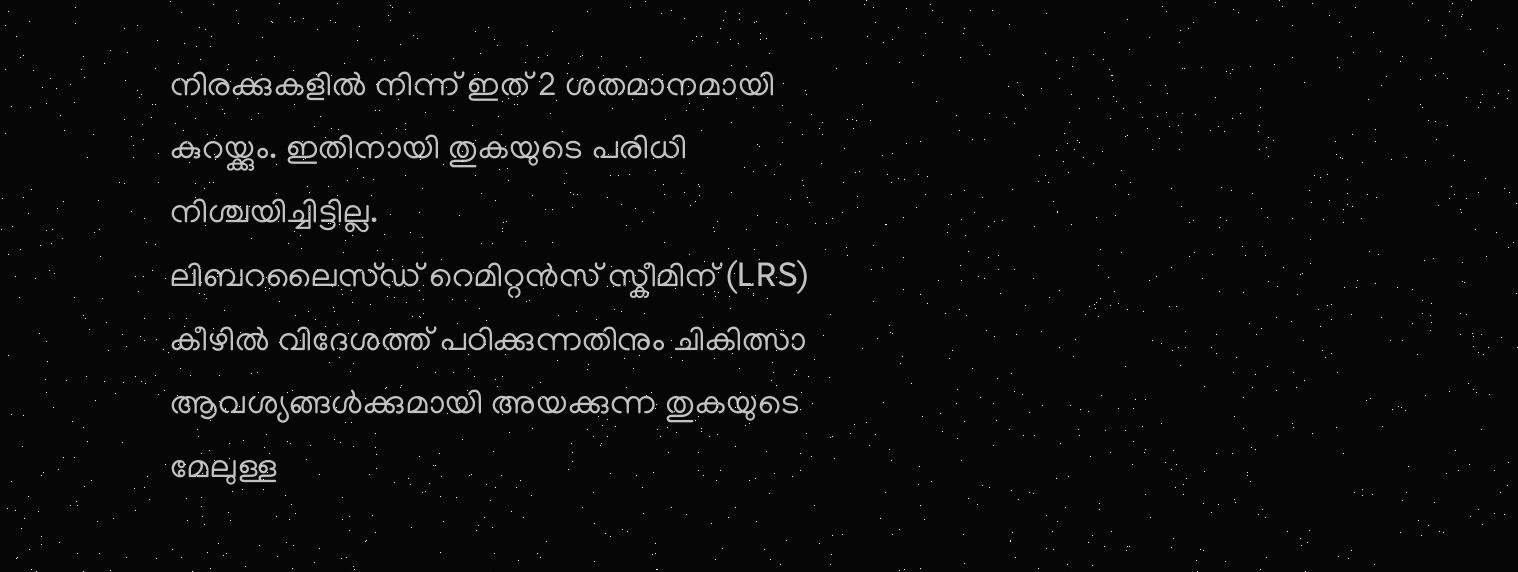നിരക്കുകളിൽ നിന്ന് ഇത് 2 ശതമാനമായി കുറയ്ക്കും. ഇതിനായി തുകയുടെ പരിധി നിശ്ചയിച്ചിട്ടില്ല.
ലിബറലൈസ്ഡ് റെമിറ്റൻസ് സ്കീമിന് (LRS) കീഴിൽ വിദേശത്ത് പഠിക്കുന്നതിനും ചികിത്സാ ആവശ്യങ്ങൾക്കുമായി അയക്കുന്ന തുകയുടെ മേലുള്ള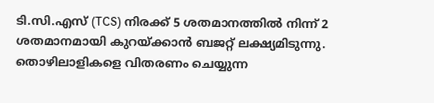ടി.സി.എസ് (TCS) നിരക്ക് 5 ശതമാനത്തിൽ നിന്ന് 2 ശതമാനമായി കുറയ്ക്കാൻ ബജറ്റ് ലക്ഷ്യമിടുന്നു. തൊഴിലാളികളെ വിതരണം ചെയ്യുന്ന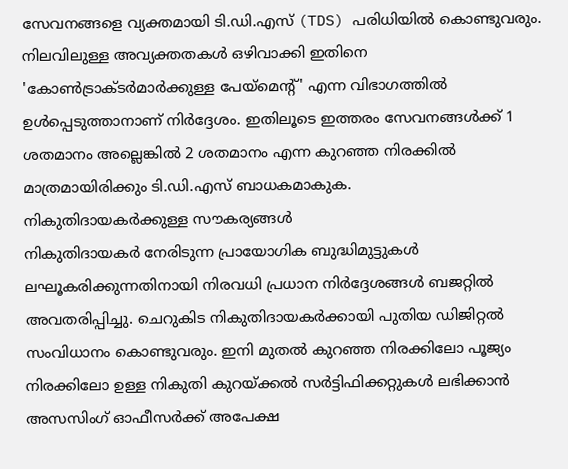സേവനങ്ങളെ വ്യക്തമായി ടി.ഡി.എസ് (TDS) പരിധിയിൽ കൊണ്ടുവരും. നിലവിലുള്ള അവ്യക്തതകൾ ഒഴിവാക്കി ഇതിനെ 'കോൺട്രാക്ടർമാർക്കുള്ള പേയ്‌മെന്റ്' എന്ന വിഭാഗത്തിൽ ഉൾപ്പെടുത്താനാണ് നിർദ്ദേശം. ഇതിലൂടെ ഇത്തരം സേവനങ്ങൾക്ക് 1 ശതമാനം അല്ലെങ്കിൽ 2 ശതമാനം എന്ന കുറഞ്ഞ നിരക്കിൽ മാത്രമായിരിക്കും ടി.ഡി.എസ് ബാധകമാകുക.
നികുതിദായകർക്കുള്ള സൗകര്യങ്ങൾ
നികുതിദായകർ നേരിടുന്ന പ്രായോഗിക ബുദ്ധിമുട്ടുകൾ ലഘൂകരിക്കുന്നതിനായി നിരവധി പ്രധാന നിർദ്ദേശങ്ങൾ ബജറ്റിൽ അവതരിപ്പിച്ചു. ചെറുകിട നികുതിദായകർക്കായി പുതിയ ഡിജിറ്റൽ സംവിധാനം കൊണ്ടുവരും. ഇനി മുതൽ കുറഞ്ഞ നിരക്കിലോ പൂജ്യം നിരക്കിലോ ഉള്ള നികുതി കുറയ്ക്കൽ സർട്ടിഫിക്കറ്റുകൾ ലഭിക്കാൻ അസസിംഗ് ഓഫീസർക്ക് അപേക്ഷ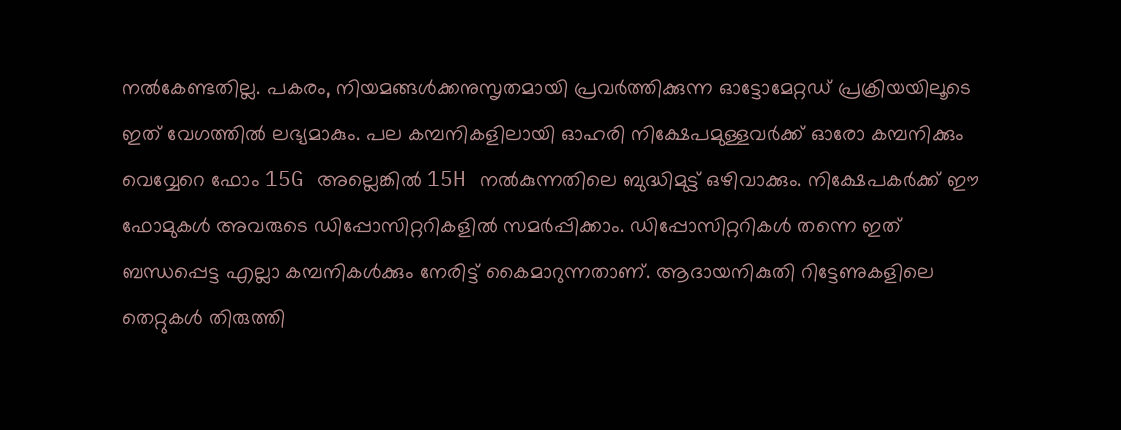നൽകേണ്ടതില്ല. പകരം, നിയമങ്ങൾക്കനുസൃതമായി പ്രവർത്തിക്കുന്ന ഓട്ടോമേറ്റഡ് പ്രക്രിയയിലൂടെ ഇത് വേഗത്തിൽ ലഭ്യമാകും. പല കമ്പനികളിലായി ഓഹരി നിക്ഷേപമുള്ളവർക്ക് ഓരോ കമ്പനിക്കും വെവ്വേറെ ഫോം 15G അല്ലെങ്കിൽ 15H നൽകുന്നതിലെ ബുദ്ധിമുട്ട് ഒഴിവാക്കും. നിക്ഷേപകർക്ക് ഈ ഫോമുകൾ അവരുടെ ഡിപ്പോസിറ്ററികളിൽ സമർപ്പിക്കാം. ഡിപ്പോസിറ്ററികൾ തന്നെ ഇത് ബന്ധപ്പെട്ട എല്ലാ കമ്പനികൾക്കും നേരിട്ട് കൈമാറുന്നതാണ്. ആദായനികുതി റിട്ടേണുകളിലെ തെറ്റുകൾ തിരുത്തി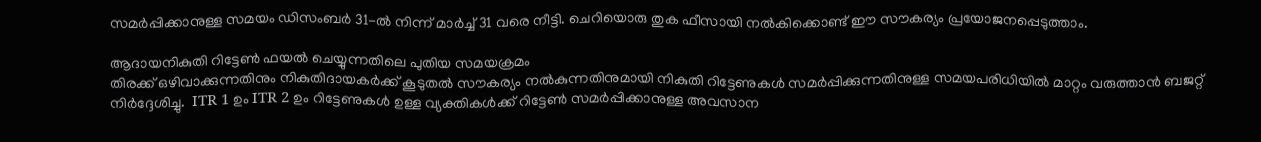സമർപ്പിക്കാനുള്ള സമയം ഡിസംബർ 31-ൽ നിന്ന് മാർച്ച് 31 വരെ നീട്ടി. ചെറിയൊരു തുക ഫീസായി നൽകിക്കൊണ്ട് ഈ സൗകര്യം പ്രയോജനപ്പെടുത്താം.

ആദായനികുതി റിട്ടേൺ ഫയൽ ചെയ്യുന്നതിലെ പുതിയ സമയക്രമം
തിരക്ക് ഒഴിവാക്കുന്നതിനും നികുതിദായകർക്ക് കൂടുതൽ സൗകര്യം നൽകുന്നതിനുമായി നികുതി റിട്ടേണുകൾ സമർപ്പിക്കുന്നതിനുള്ള സമയപരിധിയിൽ മാറ്റം വരുത്താൻ ബജറ്റ് നിർദ്ദേശിച്ചു.  ITR 1 ഉം ITR 2 ഉം റിട്ടേണുകൾ ഉള്ള വ്യക്തികൾക്ക് റിട്ടേൺ സമർപ്പിക്കാനുള്ള അവസാന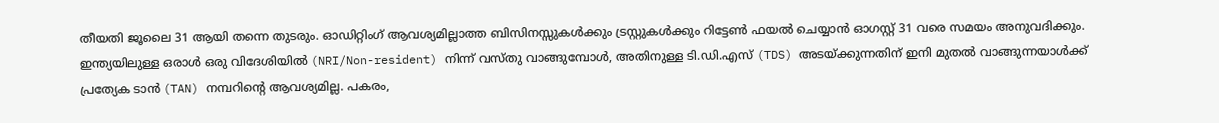തീയതി ജൂലൈ 31 ആയി തന്നെ തുടരും. ഓഡിറ്റിംഗ് ആവശ്യമില്ലാത്ത ബിസിനസ്സുകൾക്കും ട്രസ്റ്റുകൾക്കും റിട്ടേൺ ഫയൽ ചെയ്യാൻ ഓഗസ്റ്റ് 31 വരെ സമയം അനുവദിക്കും. ഇന്ത്യയിലുള്ള ഒരാൾ ഒരു വിദേശിയിൽ (NRI/Non-resident) നിന്ന് വസ്തു വാങ്ങുമ്പോൾ, അതിനുള്ള ടി.ഡി.എസ് (TDS) അടയ്ക്കുന്നതിന് ഇനി മുതൽ വാങ്ങുന്നയാൾക്ക് പ്രത്യേക ടാൻ (TAN) നമ്പറിന്റെ ആവശ്യമില്ല. പകരം,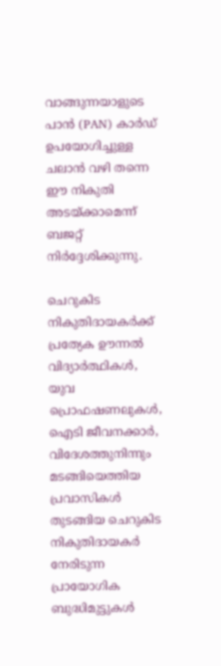വാങ്ങുന്നയാളുടെ പാൻ (PAN) കാർഡ് ഉപയോഗിച്ചുള്ള ചലാൻ വഴി തന്നെ ഈ നികുതി അടയ്ക്കാമെന്ന് ബജറ്റ് നിർദ്ദേശിക്കുന്നു.

ചെറുകിട നികുതിദായകർക്ക് പ്രത്യേക ഊന്നൽ
വിദ്യാർത്ഥികൾ, യുവ പ്രൊഫഷണലുകൾ, ഐടി ജീവനക്കാർ, വിദേശത്തുനിന്നും മടങ്ങിയെത്തിയ പ്രവാസികൾ തുടങ്ങിയ ചെറുകിട നികുതിദായകർ നേരിടുന്ന പ്രായോഗിക ബുദ്ധിമുട്ടുകൾ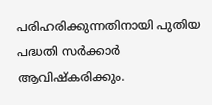പരിഹരിക്കുന്നതിനായി പുതിയ പദ്ധതി സർക്കാർ ആവിഷ്കരിക്കും.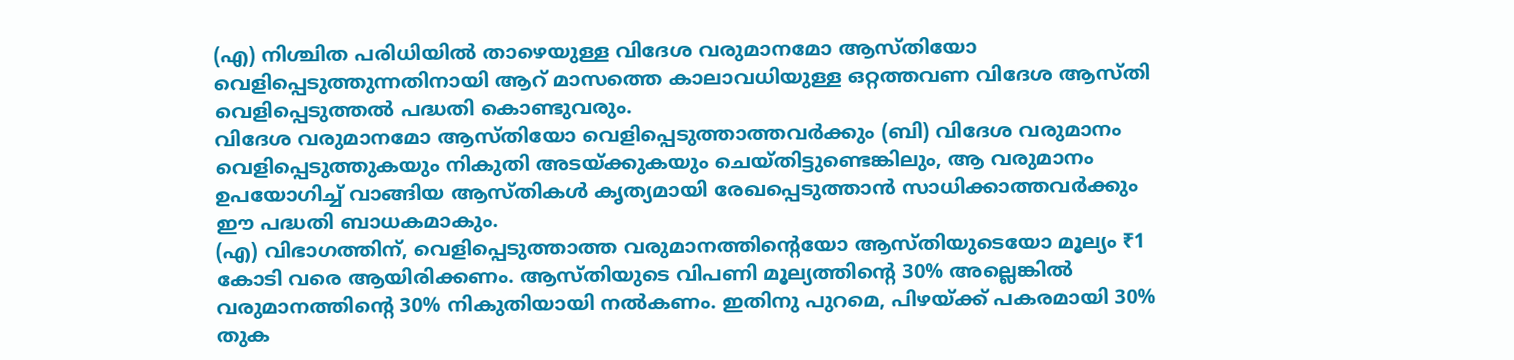(എ) നിശ്ചിത പരിധിയിൽ താഴെയുള്ള വിദേശ വരുമാനമോ ആസ്തിയോ വെളിപ്പെടുത്തുന്നതിനായി ആറ് മാസത്തെ കാലാവധിയുള്ള ഒറ്റത്തവണ വിദേശ ആസ്തി വെളിപ്പെടുത്തൽ പദ്ധതി കൊണ്ടുവരും.
വിദേശ വരുമാനമോ ആസ്തിയോ വെളിപ്പെടുത്താത്തവർക്കും (ബി) വിദേശ വരുമാനം വെളിപ്പെടുത്തുകയും നികുതി അടയ്ക്കുകയും ചെയ്തിട്ടുണ്ടെങ്കിലും, ആ വരുമാനം ഉപയോഗിച്ച് വാങ്ങിയ ആസ്തികൾ കൃത്യമായി രേഖപ്പെടുത്താൻ സാധിക്കാത്തവർക്കും ഈ പദ്ധതി ബാധകമാകും.
(എ) വിഭാഗത്തിന്, വെളിപ്പെടുത്താത്ത വരുമാനത്തിന്റെയോ ആസ്തിയുടെയോ മൂല്യം ₹1 കോടി വരെ ആയിരിക്കണം. ആസ്തിയുടെ വിപണി മൂല്യത്തിന്റെ 30% അല്ലെങ്കിൽ വരുമാനത്തിന്റെ 30% നികുതിയായി നൽകണം. ഇതിനു പുറമെ, പിഴയ്ക്ക് പകരമായി 30% തുക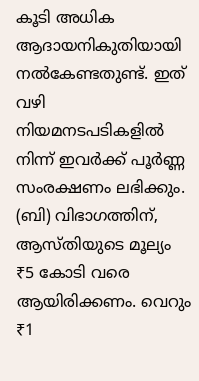കൂടി അധിക ആദായനികുതിയായി നൽകേണ്ടതുണ്ട്. ഇത് വഴി നിയമനടപടികളിൽ നിന്ന് ഇവർക്ക് പൂർണ്ണ സംരക്ഷണം ലഭിക്കും.
(ബി) വിഭാഗത്തിന്, ആസ്തിയുടെ മൂല്യം ₹5 കോടി വരെ ആയിരിക്കണം. വെറും ₹1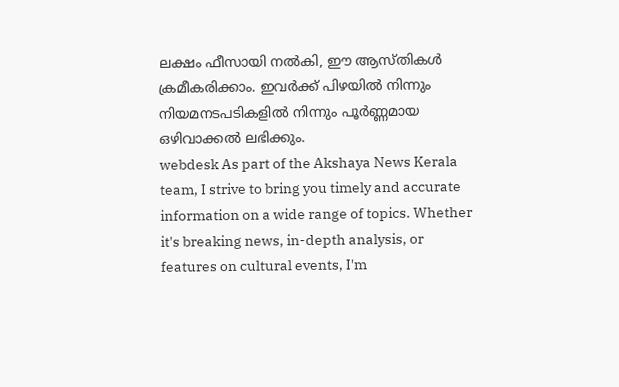ലക്ഷം ഫീസായി നൽകി, ഈ ആസ്തികൾ ക്രമീകരിക്കാം. ഇവർക്ക് പിഴയിൽ നിന്നും നിയമനടപടികളിൽ നിന്നും പൂർണ്ണമായ ഒഴിവാക്കൽ ലഭിക്കും.
webdesk As part of the Akshaya News Kerala team, I strive to bring you timely and accurate information on a wide range of topics. Whether it's breaking news, in-depth analysis, or features on cultural events, I'm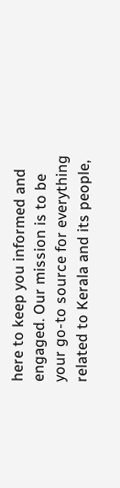here to keep you informed and engaged. Our mission is to be your go-to source for everything related to Kerala and its people,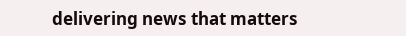delivering news that matters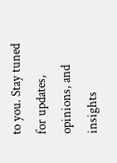to you. Stay tuned for updates, opinions, and insights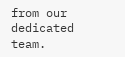from our dedicated team.